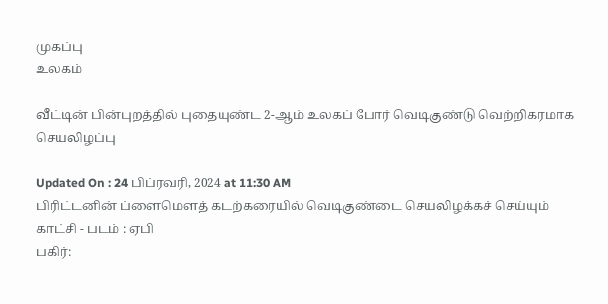முகப்பு
உலகம்

வீட்டின் பின்புறத்தில் புதையுண்ட 2-ஆம் உலகப் போர் வெடிகுண்டு வெற்றிகரமாக செயலிழப்பு

Updated On : 24 பிப்ரவரி, 2024 at 11:30 AM
பிரிட்டனின் ப்ளைமௌத் கடற்கரையில் வெடிகுண்டை செயலிழக்கச் செய்யும் காட்சி - படம் : ஏபி
பகிர்: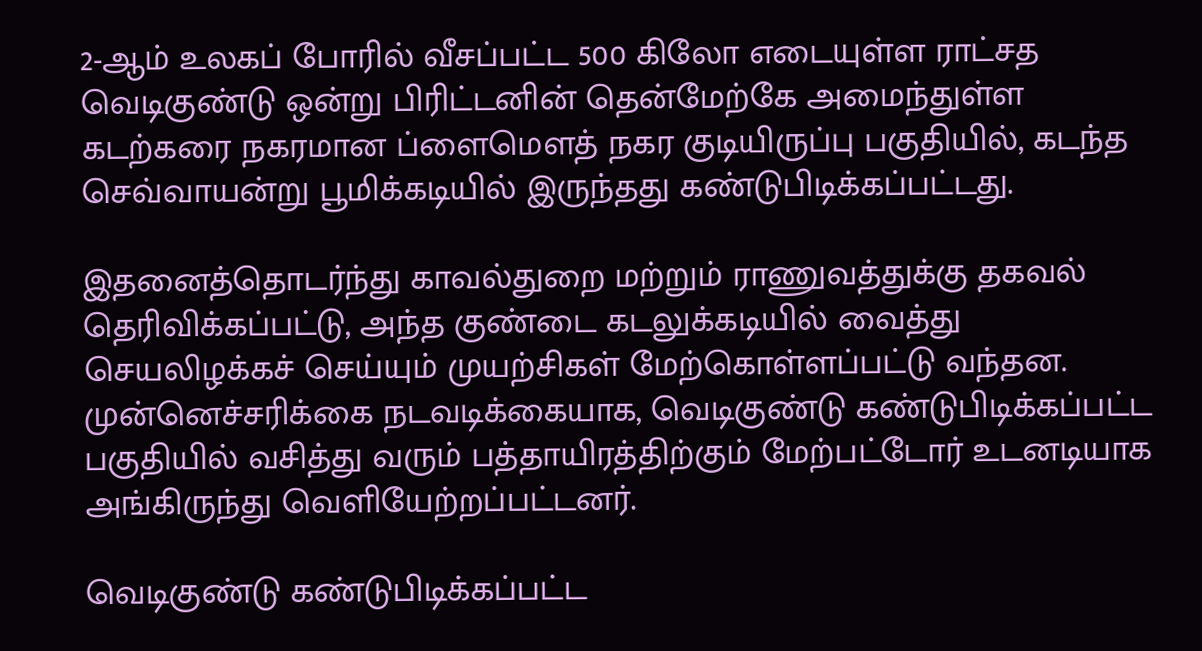2-ஆம் உலகப் போரில் வீசப்பட்ட 500 கிலோ எடையுள்ள ராட்சத வெடிகுண்டு ஒன்று பிரிட்டனின் தென்மேற்கே அமைந்துள்ள கடற்கரை நகரமான ப்ளைமௌத் நகர குடியிருப்பு பகுதியில், கடந்த செவ்வாயன்று பூமிக்கடியில் இருந்தது கண்டுபிடிக்கப்பட்டது.

இதனைத்தொடர்ந்து காவல்துறை மற்றும் ராணுவத்துக்கு தகவல் தெரிவிக்கப்பட்டு, அந்த குண்டை கடலுக்கடியில் வைத்து செயலிழக்கச் செய்யும் முயற்சிகள் மேற்கொள்ளப்பட்டு வந்தன. முன்னெச்சரிக்கை நடவடிக்கையாக, வெடிகுண்டு கண்டுபிடிக்கப்பட்ட பகுதியில் வசித்து வரும் பத்தாயிரத்திற்கும் மேற்பட்டோர் உடனடியாக அங்கிருந்து வெளியேற்றப்பட்டனர்.

வெடிகுண்டு கண்டுபிடிக்கப்பட்ட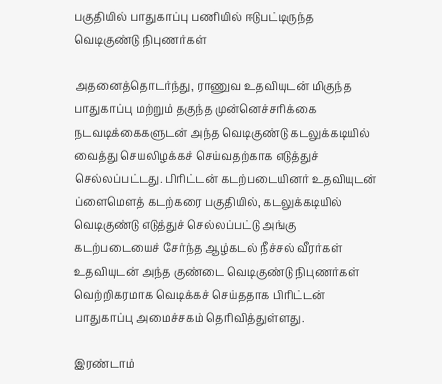பகுதியில் பாதுகாப்பு பணியில் ஈடுபட்டிருந்த வெடிகுண்டு நிபுணர்கள்

அதனைத்தொடர்ந்து, ராணுவ உதவியுடன் மிகுந்த பாதுகாப்பு மற்றும் தகுந்த முன்னெச்சரிக்கை நடவடிக்கைகளுடன் அந்த வெடிகுண்டு கடலுக்கடியில் வைத்து செயலிழக்கச் செய்வதற்காக எடுத்துச் செல்லப்பட்டது. பிரிட்டன் கடற்படையினர் உதவியுடன் ப்ளைமௌத் கடற்கரை பகுதியில், கடலுக்கடியில் வெடிகுண்டு எடுத்துச் செல்லப்பட்டு அங்கு கடற்படையைச் சேர்ந்த ஆழ்கடல் நீச்சல் வீரர்கள் உதவியுடன் அந்த குண்டை வெடிகுண்டு நிபுணர்கள் வெற்றிகரமாக வெடிக்கச் செய்ததாக பிரிட்டன் பாதுகாப்பு அமைச்சகம் தெரிவித்துள்ளது.

இரண்டாம்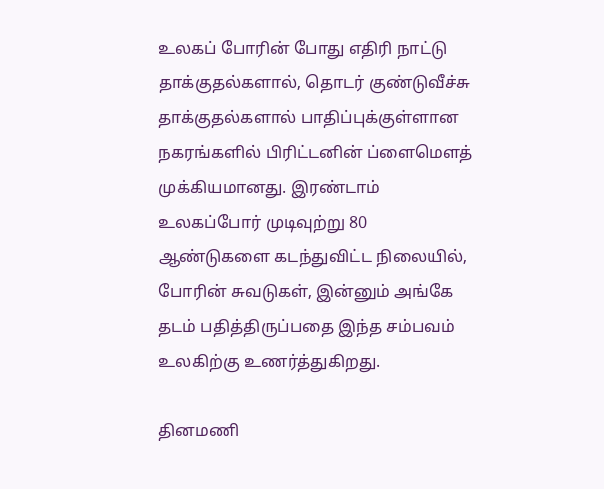உலகப் போரின் போது எதிரி நாட்டு தாக்குதல்களால், தொடர் குண்டுவீச்சு தாக்குதல்களால் பாதிப்புக்குள்ளான நகரங்களில் பிரிட்டனின் ப்ளைமௌத் முக்கியமானது. இரண்டாம் உலகப்போர் முடிவுற்று 80 ஆண்டுகளை கடந்துவிட்ட நிலையில், போரின் சுவடுகள், இன்னும் அங்கே தடம் பதித்திருப்பதை இந்த சம்பவம் உலகிற்கு உணர்த்துகிறது.

தினமணி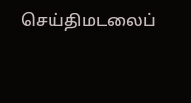செய்திமடலைப்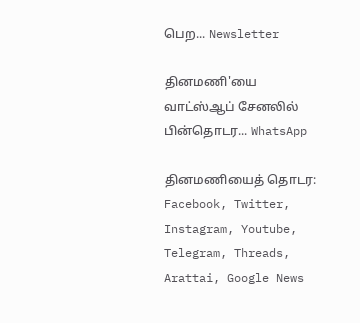பெற... Newsletter

தினமணி'யை வாட்ஸ்ஆப் சேனலில் பின்தொடர... WhatsApp

தினமணியைத் தொடர: Facebook, Twitter, Instagram, Youtube, Telegram, Threads, Arattai, Google News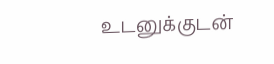உடனுக்குடன்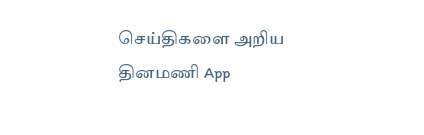செய்திகளை அறிய தினமணி App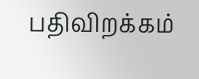பதிவிறக்கம்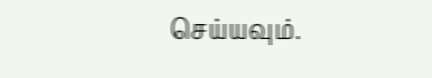செய்யவும்.